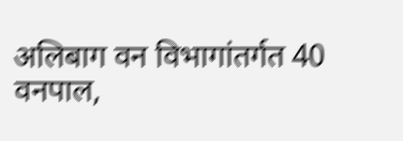अलिबाग वन विभागांतर्गत 40 वनपाल,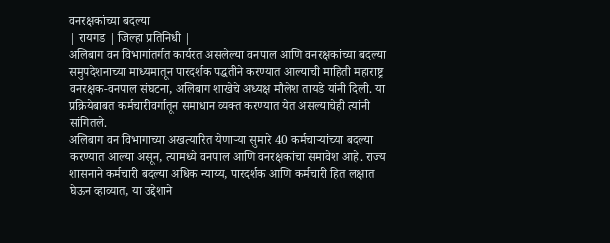वनरक्षकांच्या बदल्या
| रायगड | जिल्हा प्रतिनिधी |
अलिबाग वन विभागांतर्गत कार्यरत असलेल्या वनपाल आणि वनरक्षकांच्या बदल्या समुपदेशनाच्या माध्यमातून पारदर्शक पद्धतीने करण्यात आल्याची माहिती महाराष्ट्र वनरक्षक-वनपाल संघटना, अलिबाग शाखेचे अध्यक्ष मौलेश तायडे यांनी दिली. या प्रक्रियेबाबत कर्मचारीवर्गातून समाधान व्यक्त करण्यात येत असल्याचेही त्यांनी सांगितले.
अलिबाग वन विभागाच्या अखत्यारित येणाऱ्या सुमारे 40 कर्मचाऱ्यांच्या बदल्या करण्यात आल्या असून, त्यामध्ये वनपाल आणि वनरक्षकांचा समावेश आहे. राज्य शासनाने कर्मचारी बदल्या अधिक न्याय्य, पारदर्शक आणि कर्मचारी हित लक्षात घेऊन व्हाव्यात, या उद्देशाने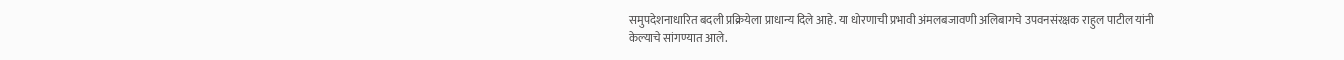समुपदेशनाधारित बदली प्रक्रियेला प्राधान्य दिले आहे. या धोरणाची प्रभावी अंमलबजावणी अलिबागचे उपवनसंरक्षक राहुल पाटील यांनी केल्याचे सांगण्यात आले.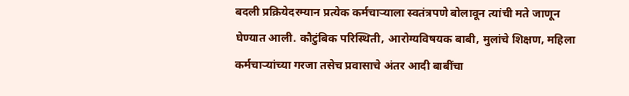बदली प्रक्रियेदरम्यान प्रत्येक कर्मचाऱ्याला स्वतंत्रपणे बोलावून त्यांची मते जाणून घेण्यात आली. कौटुंबिक परिस्थिती, आरोग्यविषयक बाबी, मुलांचे शिक्षण, महिला कर्मचाऱ्यांच्या गरजा तसेच प्रवासाचे अंतर आदी बाबींचा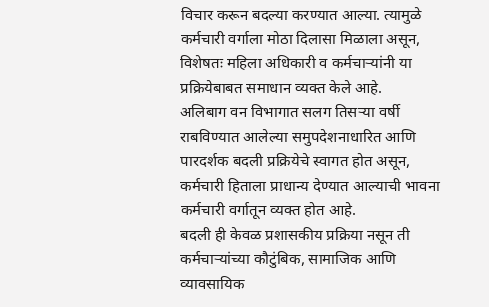विचार करून बदल्या करण्यात आल्या. त्यामुळे कर्मचारी वर्गाला मोठा दिलासा मिळाला असून, विशेषतः महिला अधिकारी व कर्मचाऱ्यांनी या प्रक्रियेबाबत समाधान व्यक्त केले आहे.
अलिबाग वन विभागात सलग तिसऱ्या वर्षी राबविण्यात आलेल्या समुपदेशनाधारित आणि पारदर्शक बदली प्रक्रियेचे स्वागत होत असून, कर्मचारी हिताला प्राधान्य देण्यात आल्याची भावना कर्मचारी वर्गातून व्यक्त होत आहे.
बदली ही केवळ प्रशासकीय प्रक्रिया नसून ती कर्मचाऱ्यांच्या कौटुंबिक, सामाजिक आणि व्यावसायिक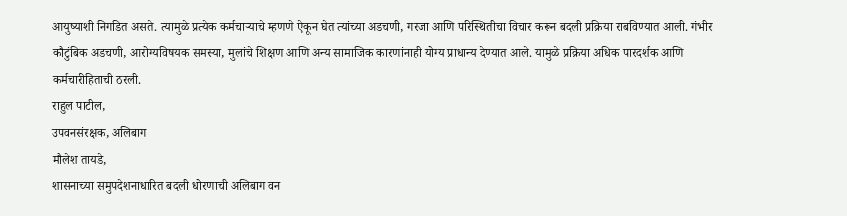आयुष्याशी निगडित असते. त्यामुळे प्रत्येक कर्मचाऱ्याचे म्हणणे ऐकून घेत त्यांच्या अडचणी, गरजा आणि परिस्थितीचा विचार करून बदली प्रक्रिया राबविण्यात आली. गंभीर कौटुंबिक अडचणी, आरोग्यविषयक समस्या, मुलांचे शिक्षण आणि अन्य सामाजिक कारणांनाही योग्य प्राधान्य देण्यात आले. यामुळे प्रक्रिया अधिक पारदर्शक आणि कर्मचारीहिताची ठरली.
राहुल पाटील,
उपवनसंरक्षक, अलिबाग
मौलेश तायडे,
शासनाच्या समुपदेशनाधारित बदली धोरणाची अलिबाग वन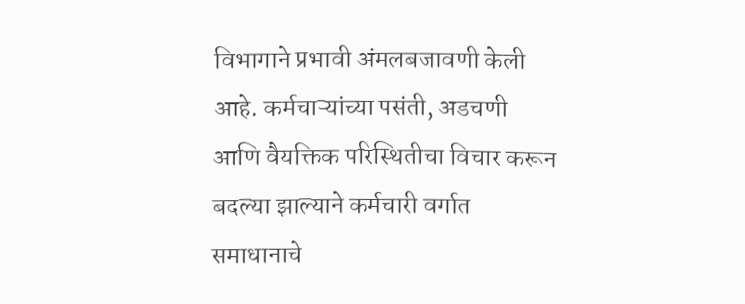विभागाने प्रभावी अंमलबजावणी केली आहे. कर्मचाऱ्यांच्या पसंती, अडचणी आणि वैयक्तिक परिस्थितीचा विचार करून बदल्या झाल्याने कर्मचारी वर्गात समाधानाचे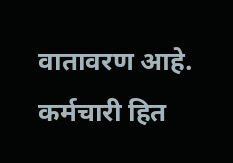वातावरण आहे. कर्मचारी हित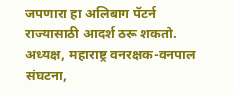जपणारा हा अलिबाग पॅटर्न राज्यासाठी आदर्श ठरू शकतो.
अध्यक्ष, महाराष्ट्र वनरक्षक-वनपाल संघटना,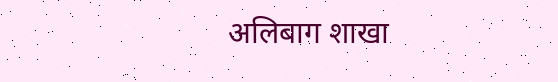अलिबाग शाखा